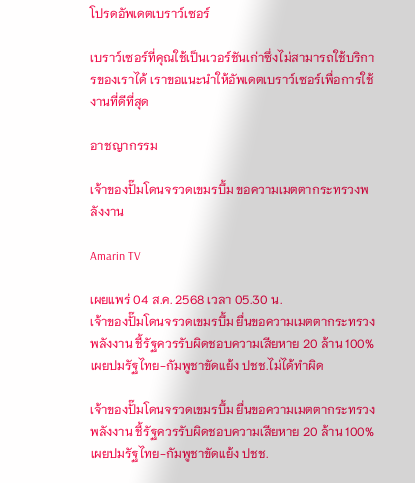โปรดอัพเดตเบราว์เซอร์

เบราว์เซอร์ที่คุณใช้เป็นเวอร์ชันเก่าซึ่งไม่สามารถใช้บริการของเราได้ เราขอแนะนำให้อัพเดตเบราว์เซอร์เพื่อการใช้งานที่ดีที่สุด

อาชญากรรม

เจ้าของปั๊มโดนจรวดเขมรบึ้ม ขอความเมตตากระทรวงพลังงาน

Amarin TV

เผยแพร่ 04 ส.ค. 2568 เวลา 05.30 น.
เจ้าของปั๊มโดนจรวดเขมรบึ้ม ยื่นขอความเมตตากระทรวงพลังงาน ชี้รัฐควรรับผิดชอบความเสียหาย 20 ล้าน 100% เผยปมรัฐไทย-กัมพูชาขัดแย้ง ปชช.ไม่ได้ทำผิด

เจ้าของปั๊มโดนจรวดเขมรบึ้ม ยื่นขอความเมตตากระทรวงพลังงาน ชี้รัฐควรรับผิดชอบความเสียหาย 20 ล้าน 100% เผยปมรัฐไทย-กัมพูชาขัดแย้ง ปชช.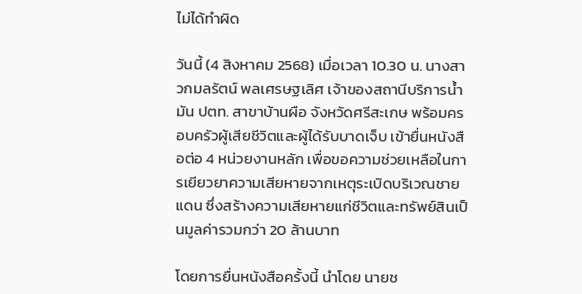ไม่ได้ทำผิด

วันนี้ (4 สิงหาคม 2568) เมื่อเวลา 10.30 น. นางสาวกมลรัตน์ พลเศรษฐเลิศ เจ้าของสถานีบริการน้ำมัน ปตท. สาขาบ้านผือ จังหวัดศรีสะเกษ พร้อมครอบครัวผู้เสียชีวิตและผู้ได้รับบาดเจ็บ เข้ายื่นหนังสือต่อ 4 หน่วยงานหลัก เพื่อขอความช่วยเหลือในการเยียวยาความเสียหายจากเหตุระเบิดบริเวณชายแดน ซึ่งสร้างความเสียหายแก่ชีวิตและทรัพย์สินเป็นมูลค่ารวมกว่า 20 ล้านบาท

โดยการยื่นหนังสือครั้งนี้ นำโดย นายช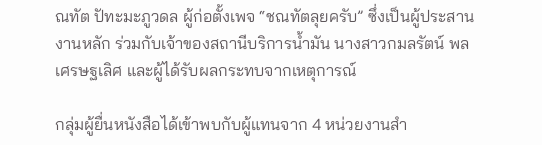ณทัต ปัทะมะภูวดล ผู้ก่อตั้งเพจ “ชณทัตลุยครับ” ซึ่งเป็นผู้ประสานงานหลัก ร่วมกับเจ้าของสถานีบริการน้ำมัน นางสาวกมลรัตน์ พลเศรษฐเลิศ และผู้ได้รับผลกระทบจากเหตุการณ์

กลุ่มผู้ยื่นหนังสือได้เข้าพบกับผู้แทนจาก 4 หน่วยงานสำ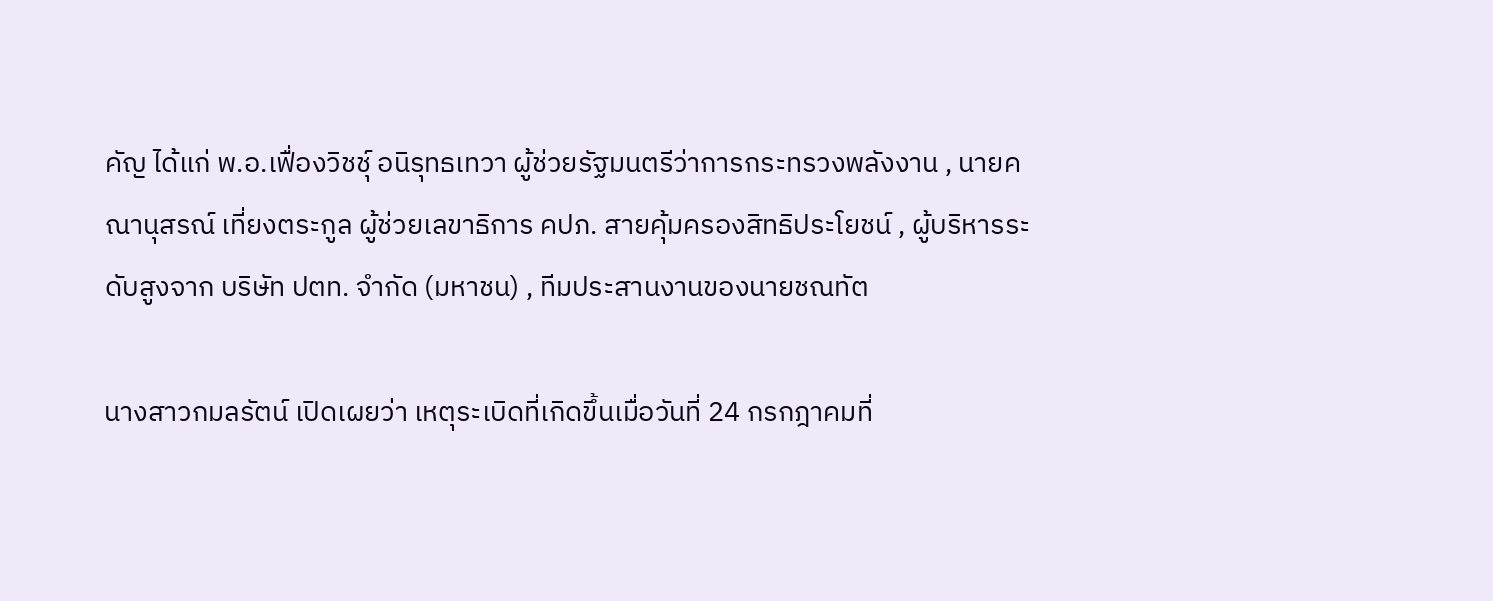คัญ ได้แก่ พ.อ.เฟื่องวิชชุ์ อนิรุทธเทวา ผู้ช่วยรัฐมนตรีว่าการกระทรวงพลังงาน , นายคณานุสรณ์ เที่ยงตระกูล ผู้ช่วยเลขาธิการ คปภ. สายคุ้มครองสิทธิประโยชน์ , ผู้บริหารระดับสูงจาก บริษัท ปตท. จำกัด (มหาชน) , ทีมประสานงานของนายชณทัต

นางสาวกมลรัตน์ เปิดเผยว่า เหตุระเบิดที่เกิดขึ้นเมื่อวันที่ 24 กรกฎาคมที่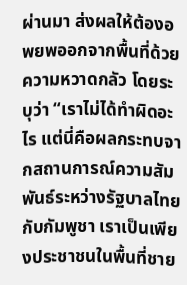ผ่านมา ส่งผลให้ต้องอพยพออกจากพื้นที่ด้วยความหวาดกลัว โดยระบุว่า “เราไม่ได้ทำผิดอะไร แต่นี่คือผลกระทบจากสถานการณ์ความสัมพันธ์ระหว่างรัฐบาลไทยกับกัมพูชา เราเป็นเพียงประชาชนในพื้นที่ชาย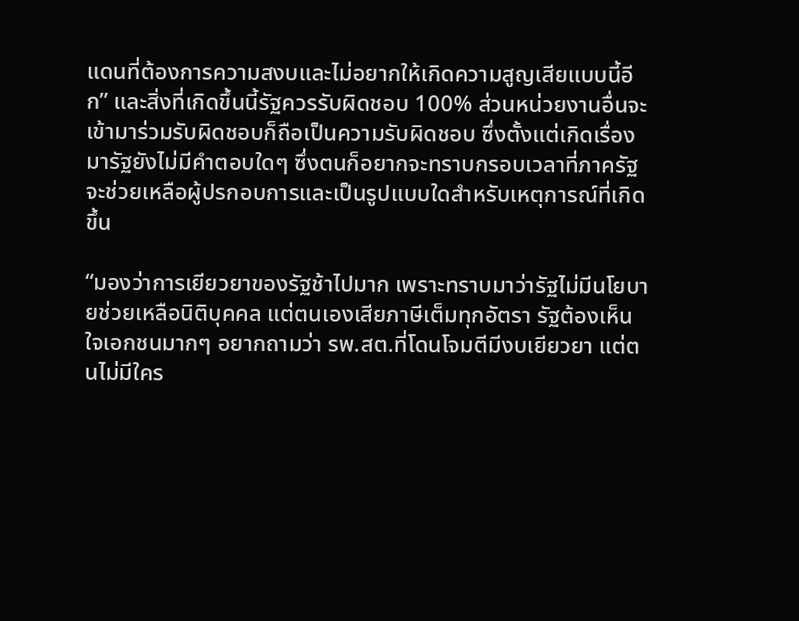แดนที่ต้องการความสงบและไม่อยากให้เกิดความสูญเสียแบบนี้อีก” และสิ่งที่เกิดขึ้นนี้รัฐควรรับผิดชอบ 100% ส่วนหน่วยงานอื่นจะเข้ามาร่วมรับผิดชอบก็ถือเป็นความรับผิดชอบ ซึ่งตั้งแต่เกิดเรื่องมารัฐยังไม่มีคำตอบใดๆ ซึ่งตนก็อยากจะทราบกรอบเวลาที่ภาครัฐจะช่วยเหลือผู้ปรกอบการและเป็นรูปแบบใดสำหรับเหตุการณ์ที่เกิดขึ้น

“มองว่าการเยียวยาของรัฐช้าไปมาก เพราะทราบมาว่ารัฐไม่มีนโยบายช่วยเหลือนิติบุคคล แต่ตนเองเสียภาษีเต็มทุกอัตรา รัฐต้องเห็นใจเอกชนมากๆ อยากถามว่า รพ.สต.ที่โดนโจมตีมีงบเยียวยา แต่ตนไม่มีใคร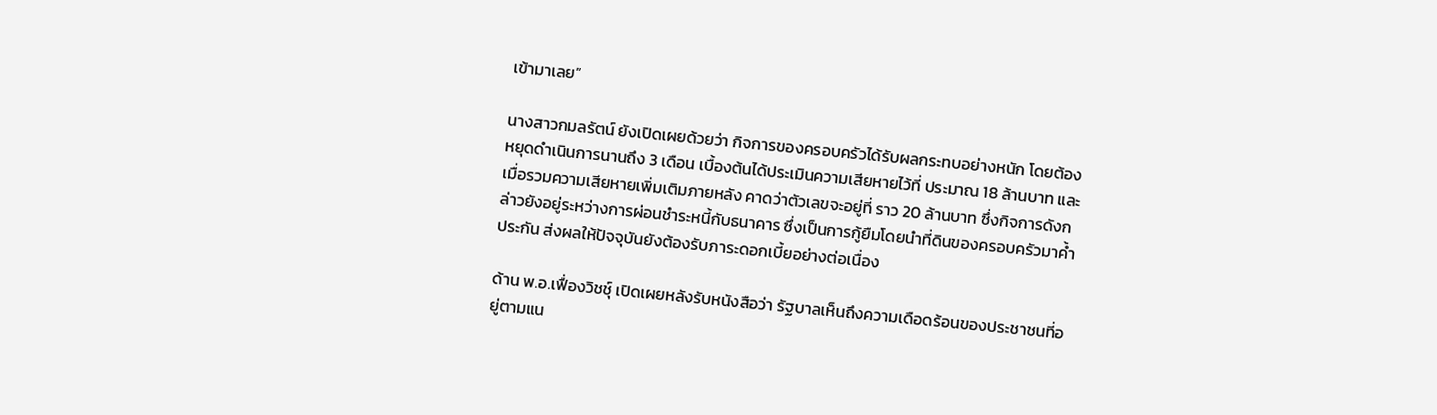เข้ามาเลย”

นางสาวกมลรัตน์ ยังเปิดเผยด้วยว่า กิจการของครอบครัวได้รับผลกระทบอย่างหนัก โดยต้องหยุดดำเนินการนานถึง 3 เดือน เบื้องต้นได้ประเมินความเสียหายไว้ที่ ประมาณ 18 ล้านบาท และเมื่อรวมความเสียหายเพิ่มเติมภายหลัง คาดว่าตัวเลขจะอยู่ที่ ราว 20 ล้านบาท ซึ่งกิจการดังกล่าวยังอยู่ระหว่างการผ่อนชำระหนี้กับธนาคาร ซึ่งเป็นการกู้ยืมโดยนำที่ดินของครอบครัวมาค้ำประกัน ส่งผลให้ปัจจุบันยังต้องรับภาระดอกเบี้ยอย่างต่อเนื่อง

ด้าน พ.อ.เฟื่องวิชชุ์ เปิดเผยหลังรับหนังสือว่า รัฐบาลเห็นถึงความเดือดร้อนของประชาชนที่อยู่ตามแน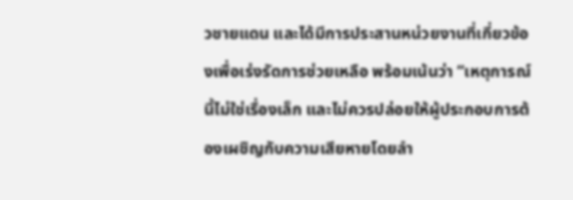วชายแดน และได้มีการประสานหน่วยงานที่เกี่ยวข้องเพื่อเร่งรัดการช่วยเหลือ พร้อมเน้นว่า “เหตุการณ์นี้ไม่ใช่เรื่องเล็ก และไม่ควรปล่อยให้ผู้ประกอบการต้องเผชิญกับความเสียหายโดยลำ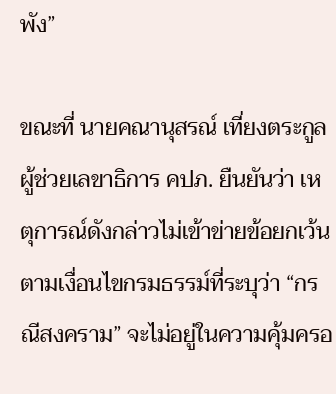พัง”

ขณะที่ นายคณานุสรณ์ เที่ยงตระกูล ผู้ช่วยเลขาธิการ คปภ. ยืนยันว่า เหตุการณ์ดังกล่าวไม่เข้าข่ายข้อยกเว้นตามเงื่อนไขกรมธรรม์ที่ระบุว่า “กรณีสงคราม” จะไม่อยู่ในความคุ้มครอ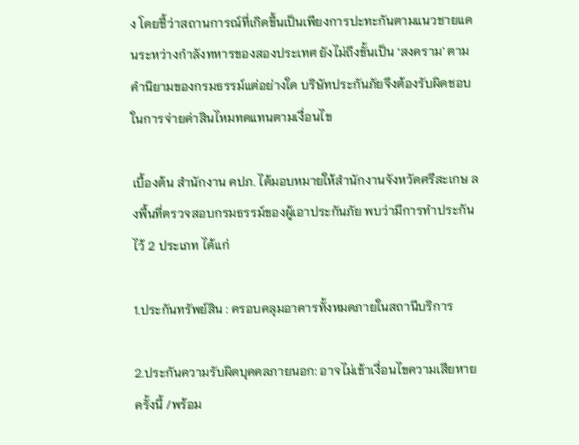ง โดยชี้ว่าสถานการณ์ที่เกิดขึ้นเป็นเพียงการปะทะกันตามแนวชายแดนระหว่างกำลังทหารของสองประเทศ ยังไม่ถึงขั้นเป็น ‘สงคราม’ ตามคำนิยามของกรมธรรม์แต่อย่างใด บริษัทประกันภัยจึงต้องรับผิดชอบในการจ่ายค่าสินไหมทดแทนตามเงื่อนไข

เบื้องต้น สำนักงาน คปภ. ได้มอบหมายให้สำนักงานจังหวัดศรีสะเกษ ลงพื้นที่ตรวจสอบกรมธรรม์ของผู้เอาประกันภัย พบว่ามีการทำประกันไว้ 2 ประเภท ได้แก่

1.ประกันทรัพย์สิน : ครอบคลุมอาคารทั้งหมดภายในสถานีบริการ

2.ประกันความรับผิดบุคคลภายนอก: อาจไม่เข้าเงื่อนไขความเสียหายครั้งนี้ /พร้อม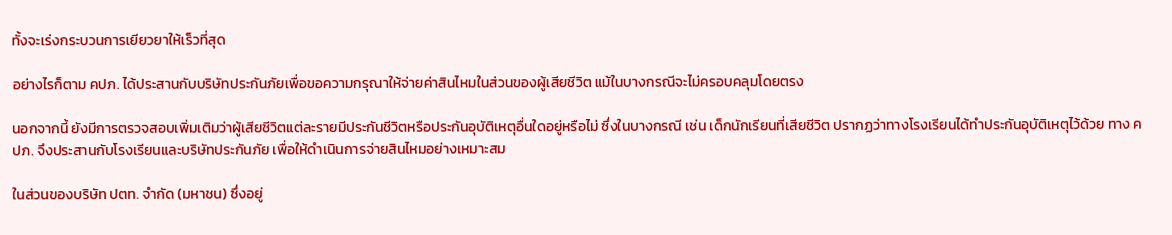ทั้งจะเร่งกระบวนการเยียวยาให้เร็วที่สุด

อย่างไรก็ตาม คปภ. ได้ประสานกับบริษัทประกันภัยเพื่อขอความกรุณาให้จ่ายค่าสินไหมในส่วนของผู้เสียชีวิต แม้ในบางกรณีจะไม่ครอบคลุมโดยตรง

นอกจากนี้ ยังมีการตรวจสอบเพิ่มเติมว่าผู้เสียชีวิตแต่ละรายมีประกันชีวิตหรือประกันอุบัติเหตุอื่นใดอยู่หรือไม่ ซึ่งในบางกรณี เช่น เด็กนักเรียนที่เสียชีวิต ปรากฏว่าทางโรงเรียนได้ทำประกันอุบัติเหตุไว้ด้วย ทาง คปภ. จึงประสานกับโรงเรียนและบริษัทประกันภัย เพื่อให้ดำเนินการจ่ายสินไหมอย่างเหมาะสม

ในส่วนของบริษัท ปตท. จำกัด (มหาชน) ซึ่งอยู่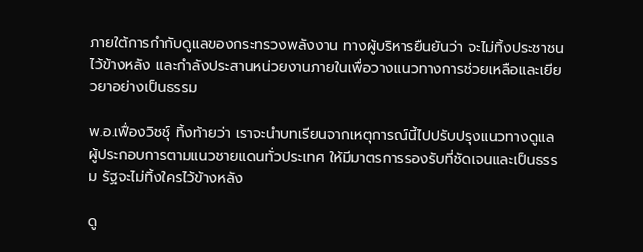ภายใต้การกำกับดูแลของกระทรวงพลังงาน ทางผู้บริหารยืนยันว่า จะไม่ทิ้งประชาชนไว้ข้างหลัง และกำลังประสานหน่วยงานภายในเพื่อวางแนวทางการช่วยเหลือและเยียวยาอย่างเป็นธรรม

พ.อ.เฟื่องวิชชุ์ ทิ้งท้ายว่า เราจะนำบทเรียนจากเหตุการณ์นี้ไปปรับปรุงแนวทางดูแลผู้ประกอบการตามแนวชายแดนทั่วประเทศ ให้มีมาตรการรองรับที่ชัดเจนและเป็นธรรม รัฐจะไม่ทิ้งใครไว้ข้างหลัง

ดู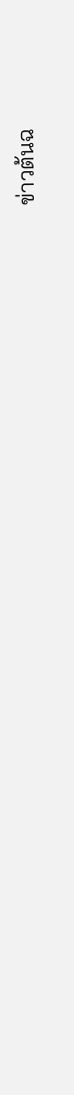ข่าวต้นฉ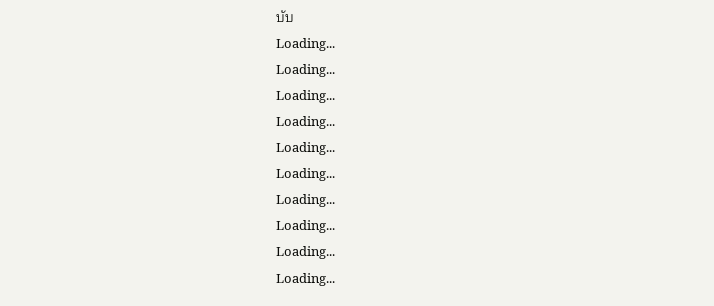บับ
Loading...
Loading...
Loading...
Loading...
Loading...
Loading...
Loading...
Loading...
Loading...
Loading...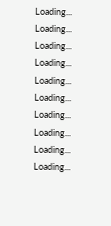Loading...
Loading...
Loading...
Loading...
Loading...
Loading...
Loading...
Loading...
Loading...
Loading...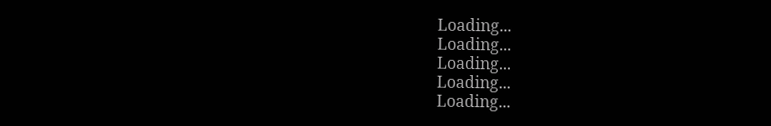Loading...
Loading...
Loading...
Loading...
Loading...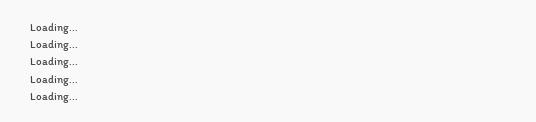Loading...
Loading...
Loading...
Loading...
Loading...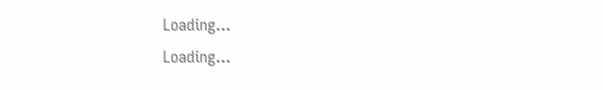Loading...
Loading...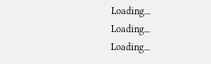Loading...
Loading...
Loading...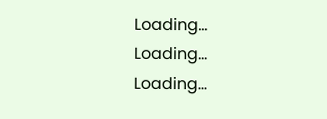Loading...
Loading...
Loading...